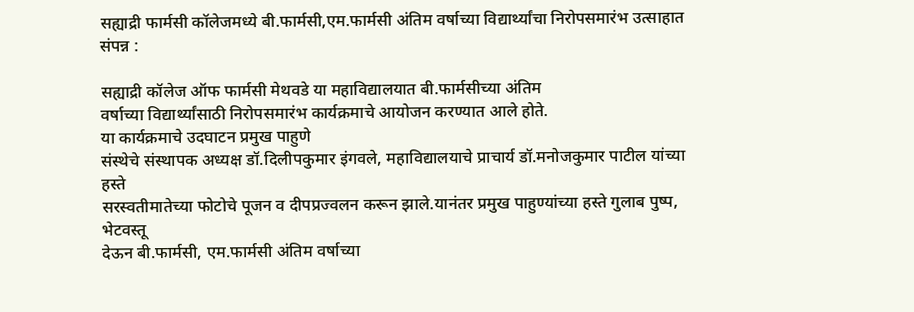सह्याद्री फार्मसी कॉलेजमध्ये बी.फार्मसी,एम.फार्मसी अंतिम वर्षाच्या विद्यार्थ्यांचा निरोपसमारंभ उत्साहात संपन्न :

सह्याद्री कॉलेज ऑफ फार्मसी मेथवडे या महाविद्यालयात बी.फार्मसीच्या अंतिम
वर्षाच्या विद्यार्थ्यांसाठी निरोपसमारंभ कार्यक्रमाचे आयोजन करण्यात आले होते.
या कार्यक्रमाचे उदघाटन प्रमुख पाहुणे
संस्थेचे संस्थापक अध्यक्ष डॉ.दिलीपकुमार इंगवले, महाविद्यालयाचे प्राचार्य डॉ.मनोजकुमार पाटील यांच्या हस्ते
सरस्वतीमातेच्या फोटोचे पूजन व दीपप्रज्वलन करून झाले.यानंतर प्रमुख पाहुण्यांच्या हस्ते गुलाब पुष्प, भेटवस्तू
देऊन बी.फार्मसी, एम.फार्मसी अंतिम वर्षाच्या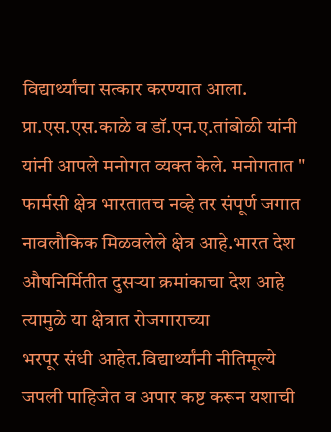विद्यार्थ्यांचा सत्कार करण्यात आला.
प्रा.एस.एस.काळे व डॉ.एन.ए.तांबोळी यांनी यांनी आपले मनोगत व्यक्त केले. मनोगतात " फार्मसी क्षेत्र भारतातच नव्हे तर संपूर्ण जगात नावलौकिक मिळवलेले क्षेत्र आहे.भारत देश औषनिर्मितीत दुसऱ्या क्रमांकाचा देश आहे त्यामुळे या क्षेत्रात रोजगाराच्या
भरपूर संधी आहेत.विद्यार्थ्यांनी नीतिमूल्ये जपली पाहिजेत व अपार कष्ट करून यशाची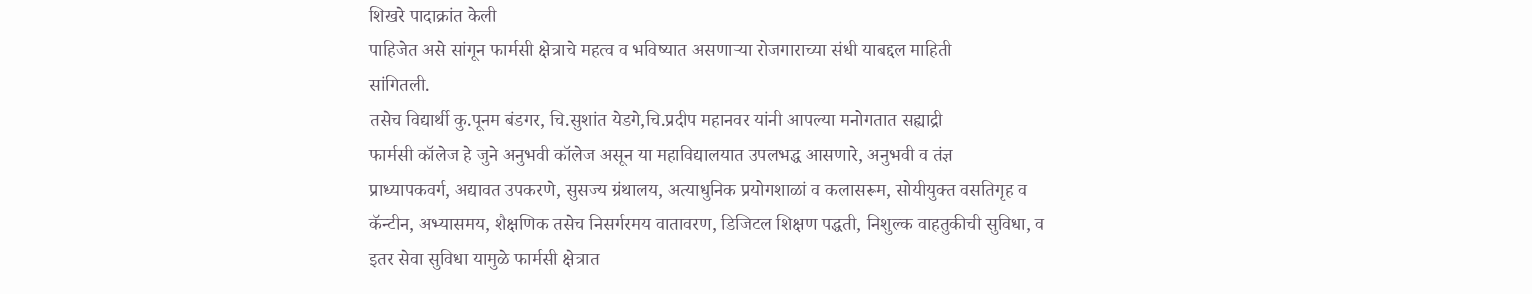शिखरे पादाक्रांत केली
पाहिजेत असे सांगून फार्मसी क्षेत्राचे महत्व व भविष्यात असणाऱ्या रोजगाराच्या संधी याबद्दल माहिती
सांगितली.
तसेच विद्यार्थी कु.पूनम बंडगर, चि.सुशांत येडगे,चि.प्रदीप महानवर यांनी आपल्या मनोगतात सह्याद्री
फार्मसी कॉलेज हे जुने अनुभवी कॉलेज असून या महाविद्यालयात उपलभद्ध आसणारे, अनुभवी व तंज्ञ
प्राध्यापकवर्ग, अद्यावत उपकरणे, सुसज्य ग्रंथालय, अत्याधुनिक प्रयोगशाळां व कलासरूम, सोयीयुक्त वसतिगृह व
कॅन्टीन, अभ्यासमय, शैक्षणिक तसेच निसर्गरमय वातावरण, डिजिटल शिक्षण पद्धती, निशुल्क वाहतुकीची सुविधा, व
इतर सेवा सुविधा यामुळे फार्मसी क्षेत्रात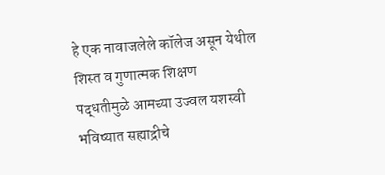हे एक नावाजलेले कॉलेज असून येथील शिस्त व गुणात्मक शिक्षण
पद्धतीमुळे आमच्या उज्वल यशस्वी भविष्यात सह्याद्रीचे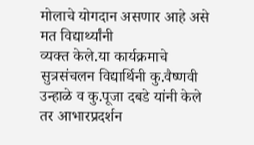मोलाचे योगदान असणार आहे असे मत विद्यार्थ्यांनी
व्यक्त केले.या कार्यक्रमाचे सुत्रसंचलन विद्यार्थिनी कु.वैष्णवी उन्हाळे व कु.पूजा दबडे यांनी केले तर आभारप्रदर्शन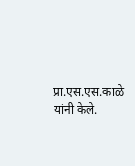प्रा.एस.एस.काळे यांनी केले.